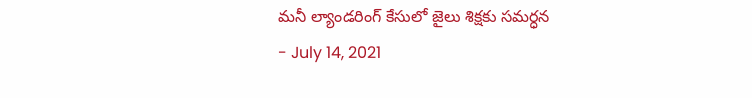మనీ ల్యాండరింగ్ కేసులో జైలు శిక్షకు సమర్ధన
- July 14, 2021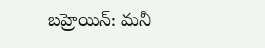బహ్రెయిన్: మనీ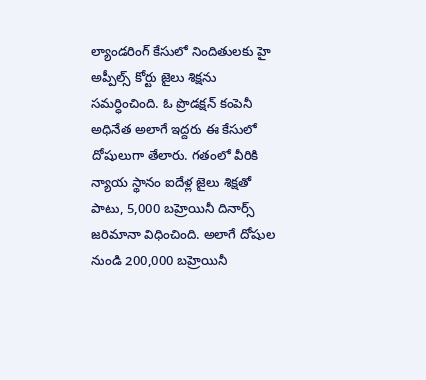ల్యాండరింగ్ కేసులో నిందితులకు హై అప్పీల్స్ కోర్టు జైలు శిక్షను సమర్ధించింది. ఓ ప్రొడక్షన్ కంపెనీ అధినేత అలాగే ఇద్దరు ఈ కేసులో దోషులుగా తేలారు. గతంలో వీరికి న్యాయ స్థానం ఐదేళ్ల జైలు శిక్షతో పాటు, 5,000 బహ్రెయినీ దినార్స్ జరిమానా విధించింది. అలాగే దోషుల నుండి 200,000 బహ్రెయినీ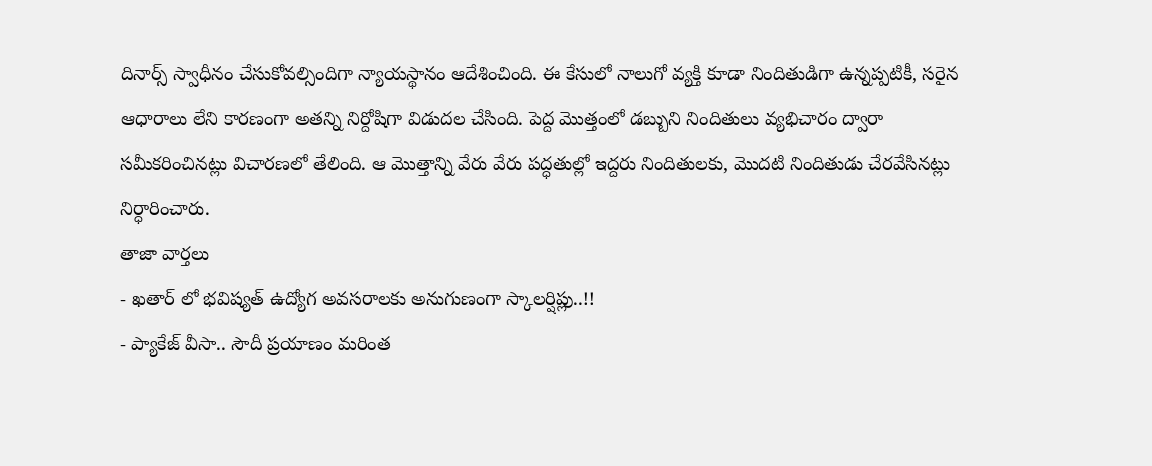దినార్స్ స్వాధీనం చేసుకోవల్సిందిగా న్యాయస్థానం ఆదేశించింది. ఈ కేసులో నాలుగో వ్యక్తి కూడా నిందితుడిగా ఉన్నప్పటికీ, సరైన ఆధారాలు లేని కారణంగా అతన్ని నిర్దోషిగా విడుదల చేసింది. పెద్ద మొత్తంలో డబ్బుని నిందితులు వ్యభిచారం ద్వారా సమీకరించినట్లు విచారణలో తేలింది. ఆ మొత్తాన్ని వేరు వేరు పద్ధతుల్లో ఇద్దరు నిందితులకు, మొదటి నిందితుడు చేరవేసినట్లు నిర్ధారించారు.
తాజా వార్తలు
- ఖతార్ లో భవిష్యత్ ఉద్యోగ అవసరాలకు అనుగుణంగా స్కాలర్షిప్లు..!!
- ప్యాకేజ్ వీసా.. సౌదీ ప్రయాణం మరింత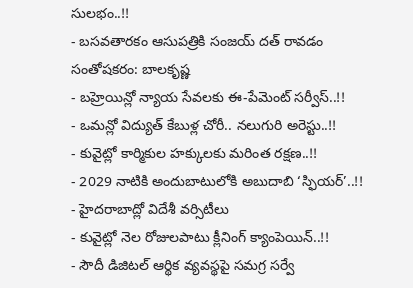సులభం..!!
- బసవతారకం ఆసుపత్రికి సంజయ్ దత్ రావడం సంతోషకరం: బాలకృష్ణ
- బహ్రెయిన్లో న్యాయ సేవలకు ఈ-పేమెంట్ సర్వీస్..!!
- ఒమన్లో విద్యుత్ కేబుళ్ల చోరీ.. నలుగురి అరెస్టు..!!
- కువైట్లో కార్మికుల హక్కులకు మరింత రక్షణ..!!
- 2029 నాటికి అందుబాటులోకి అబుదాబి ‘స్ఫియర్’..!!
- హైదరాబాద్లో విదేశీ వర్సిటీలు
- కువైట్లో నెల రోజులపాటు క్లీనింగ్ క్యాంపెయిన్..!!
- సౌదీ డిజిటల్ ఆర్థిక వ్యవస్థపై సమగ్ర సర్వే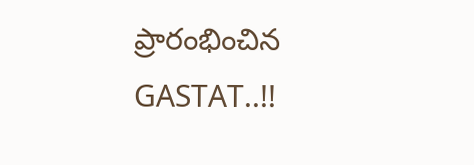ప్రారంభించిన GASTAT..!!